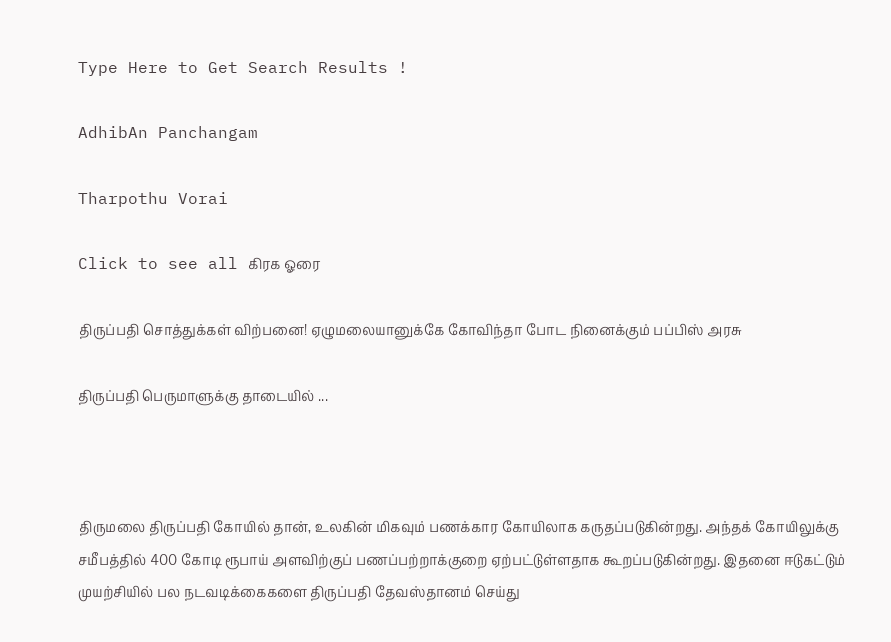Type Here to Get Search Results !

AdhibAn Panchangam

Tharpothu Vorai

Click to see all கிரக ஓரை

திருப்பதி சொத்துக்கள் விற்பனை! ஏழுமலையானுக்கே கோவிந்தா போட நினைக்கும் பப்பிஸ் அரசு

திருப்பதி பெருமாளுக்கு தாடையில் ...



திருமலை திருப்பதி கோயில் தான், உலகின் மிகவும் பணக்கார கோயிலாக கருதப்படுகின்றது. அந்தக் கோயிலுக்கு சமீபத்தில் 400 கோடி ரூபாய் அளவிற்குப் பணப்பற்றாக்குறை ஏற்பட்டுள்ளதாக கூறப்படுகின்றது. இதனை ஈடுகட்டும் முயற்சியில் பல நடவடிக்கைகளை திருப்பதி தேவஸ்தானம் செய்து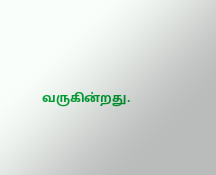வருகின்றது.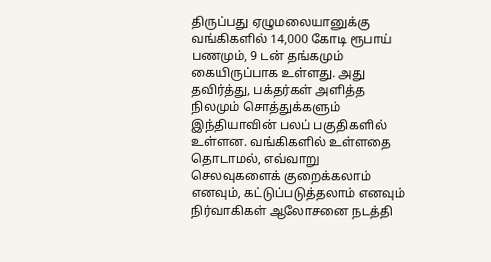திருப்பது ஏழுமலையானுக்கு வங்கிகளில் 14,000 கோடி ரூபாய் பணமும், 9 டன் தங்கமும் கையிருப்பாக உள்ளது. அது தவிர்த்து, பக்தர்கள் அளித்த நிலமும் சொத்துக்களும் இந்தியாவின் பலப் பகுதிகளில் உள்ளன. வங்கிகளில் உள்ளதை தொடாமல், எவ்வாறு செலவுகளைக் குறைக்கலாம் எனவும், கட்டுப்படுத்தலாம் எனவும் நிர்வாகிகள் ஆலோசனை நடத்தி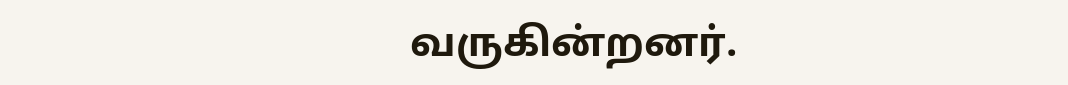வருகின்றனர்.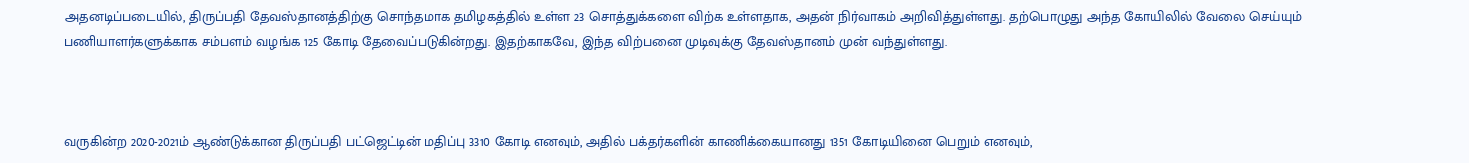அதனடிப்படையில், திருப்பதி தேவஸ்தானத்திற்கு சொந்தமாக தமிழகத்தில் உள்ள 23 சொத்துக்களை விற்க உள்ளதாக, அதன் நிர்வாகம் அறிவித்துள்ளது. தற்பொழுது அந்த கோயிலில் வேலை செய்யும் பணியாளர்களுக்காக சம்பளம் வழங்க 125 கோடி தேவைப்படுகின்றது. இதற்காகவே, இந்த விற்பனை முடிவுக்கு தேவஸ்தானம் முன் வந்துள்ளது.



வருகின்ற 2020-2021ம் ஆண்டுக்கான திருப்பதி பட்ஜெட்டின் மதிப்பு 3310 கோடி எனவும், அதில் பக்தர்களின் காணிக்கையானது 1351 கோடியினை பெறும் எனவும்,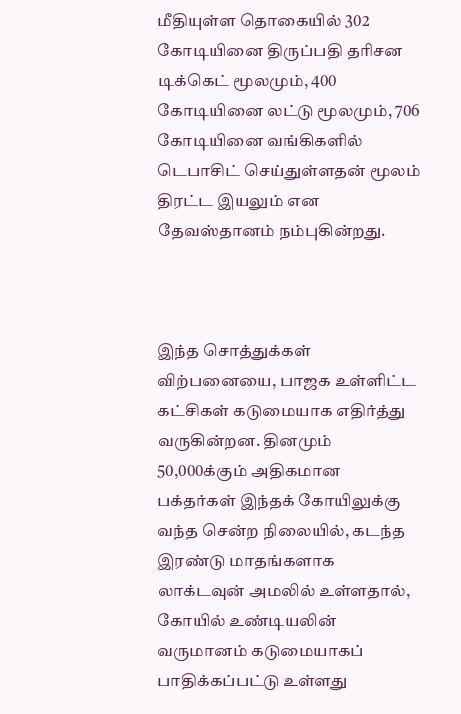மீதியுள்ள தொகையில் 302 கோடியினை திருப்பதி தரிசன டிக்கெட் மூலமும், 400 கோடியினை லட்டு மூலமும், 706 கோடியினை வங்கிகளில் டெபாசிட் செய்துள்ளதன் மூலம் திரட்ட இயலும் என தேவஸ்தானம் நம்புகின்றது.



இந்த சொத்துக்கள் விற்பனையை, பாஜக உள்ளிட்ட கட்சிகள் கடுமையாக எதிர்த்து வருகின்றன. தினமும் 50,000க்கும் அதிகமான பக்தர்கள் இந்தக் கோயிலுக்கு வந்த சென்ற நிலையில், கடந்த இரண்டு மாதங்களாக லாக்டவுன் அமலில் உள்ளதால், கோயில் உண்டியலின் வருமானம் கடுமையாகப் பாதிக்கப்பட்டு உள்ளது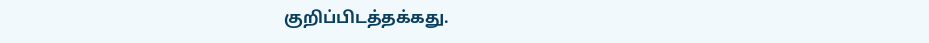குறிப்பிடத்தக்கது.